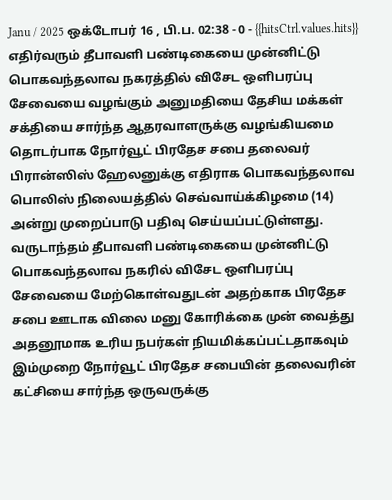Janu / 2025 ஒக்டோபர் 16 , பி.ப. 02:38 - 0 - {{hitsCtrl.values.hits}}
எதிர்வரும் தீபாவளி பண்டிகையை முன்னிட்டு பொகவந்தலாவ நகரத்தில் விசேட ஒளிபரப்பு சேவையை வழங்கும் அனுமதியை தேசிய மக்கள் சக்தியை சார்ந்த ஆதரவாளருக்கு வழங்கியமை தொடர்பாக நோர்வூட் பிரதேச சபை தலைவர் பிரான்ஸிஸ் ஹேலனுக்கு எதிராக பொகவந்தலாவ பொலிஸ் நிலையத்தில் செவ்வாய்க்கிழமை (14) அன்று முறைப்பாடு பதிவு செய்யப்பட்டுள்ளது.
வருடாந்தம் தீபாவளி பண்டிகையை முன்னிட்டு பொகவந்தலாவ நகரில் விசேட ஒளிபரப்பு சேவையை மேற்கொள்வதுடன் அதற்காக பிரதேச சபை ஊடாக விலை மனு கோரிக்கை முன் வைத்து அதனூமாக உரிய நபர்கள் நியமிக்கப்பட்டதாகவும் இம்முறை நோர்வூட் பிரதேச சபையின் தலைவரின் கட்சியை சார்ந்த ஒருவருக்கு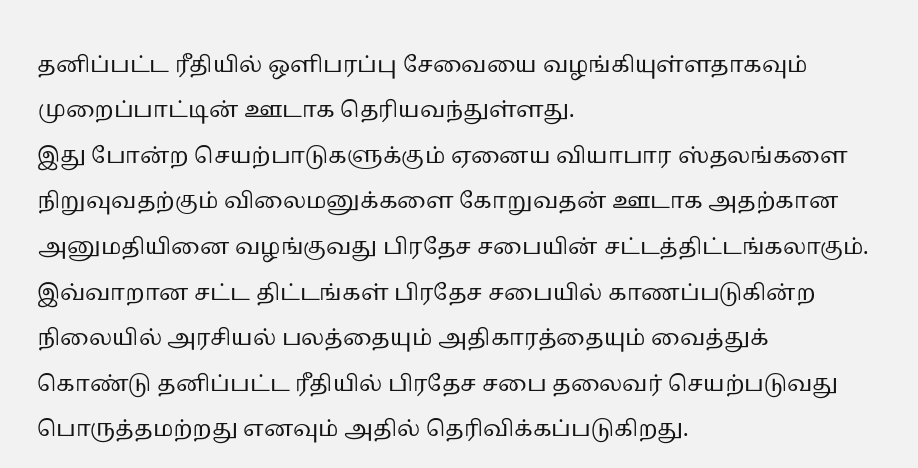தனிப்பட்ட ரீதியில் ஒளிபரப்பு சேவையை வழங்கியுள்ளதாகவும் முறைப்பாட்டின் ஊடாக தெரியவந்துள்ளது.
இது போன்ற செயற்பாடுகளுக்கும் ஏனைய வியாபார ஸ்தலங்களை நிறுவுவதற்கும் விலைமனுக்களை கோறுவதன் ஊடாக அதற்கான அனுமதியினை வழங்குவது பிரதேச சபையின் சட்டத்திட்டங்கலாகும்.
இவ்வாறான சட்ட திட்டங்கள் பிரதேச சபையில் காணப்படுகின்ற நிலையில் அரசியல் பலத்தையும் அதிகாரத்தையும் வைத்துக் கொண்டு தனிப்பட்ட ரீதியில் பிரதேச சபை தலைவர் செயற்படுவது பொருத்தமற்றது எனவும் அதில் தெரிவிக்கப்படுகிறது.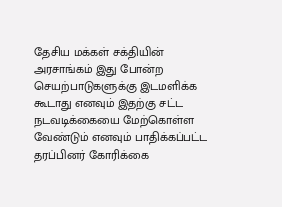தேசிய மக்கள் சக்தியின் அரசாங்கம் இது போன்ற செயற்பாடுகளுக்கு இடமளிக்க கூடாது எனவும் இதற்கு சட்ட நடவடிக்கையை மேற்கொள்ள வேண்டும் எனவும் பாதிக்கப்பட்ட தரப்பினர் கோரிக்கை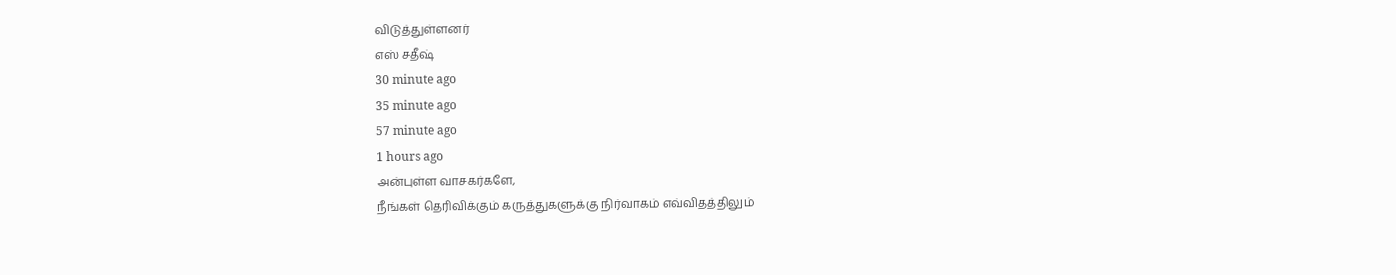விடுத்துள்ளனர்
எஸ் சதீஷ்
30 minute ago
35 minute ago
57 minute ago
1 hours ago
அன்புள்ள வாசகர்களே,
நீங்கள் தெரிவிக்கும் கருத்துகளுக்கு நிர்வாகம் எவ்விதத்திலும்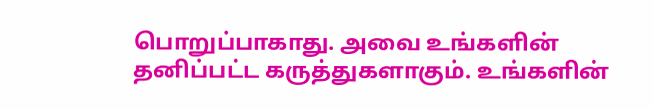பொறுப்பாகாது. அவை உங்களின் தனிப்பட்ட கருத்துகளாகும். உங்களின்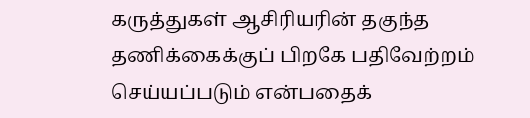கருத்துகள் ஆசிரியரின் தகுந்த தணிக்கைக்குப் பிறகே பதிவேற்றம் செய்யப்படும் என்பதைக்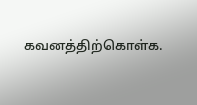கவனத்திற்கொள்க.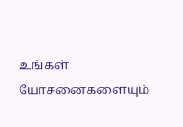உங்கள் யோசனைகளையும்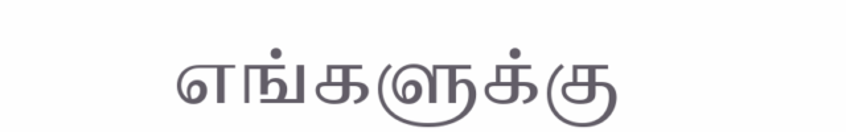எங்களுக்கு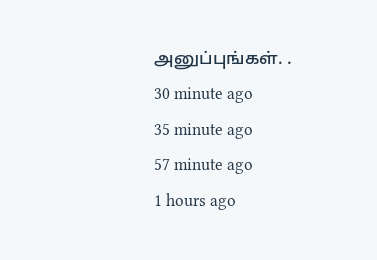அனுப்புங்கள். .
30 minute ago
35 minute ago
57 minute ago
1 hours ago